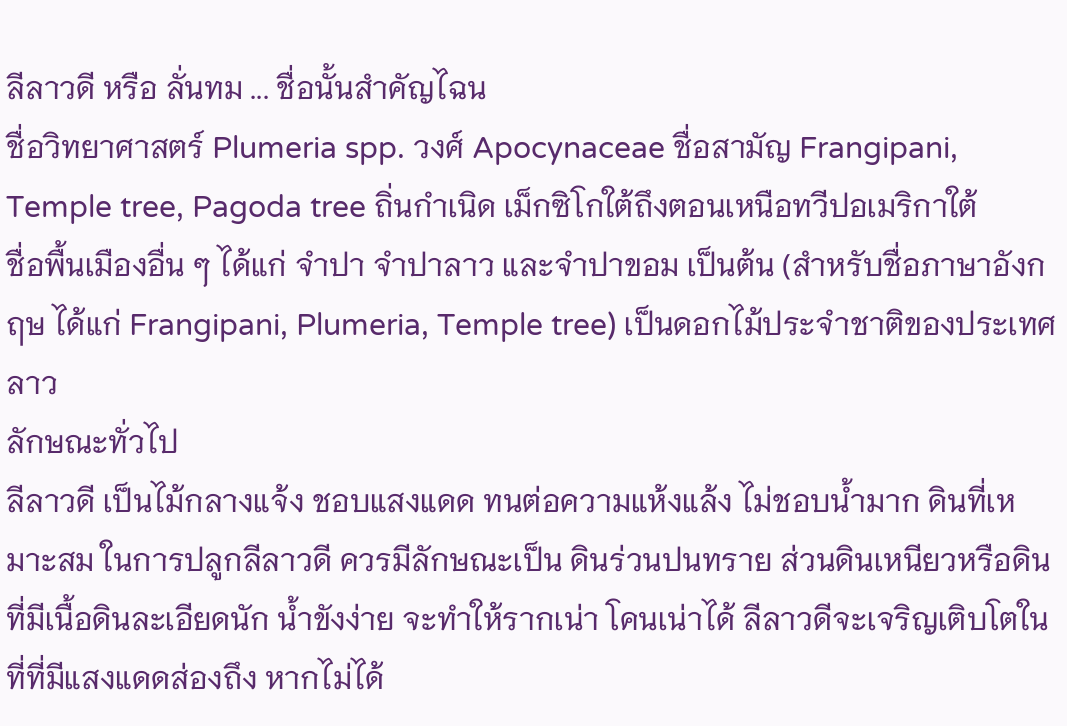ลีลาวดี หรือ ลั่นทม ... ชื่อนั้นสำคัญไฉน
ชื่อวิทยาศาสตร์ Plumeria spp. วงศ์ Apocynaceae ชื่อสามัญ Frangipani, Temple tree, Pagoda tree ถิ่นกำเนิด เม็กซิโกใต้ถึงตอนเหนือทวีปอเมริกาใต้
ชื่อพื้นเมืองอื่น ๆ ได้แก่ จำปา จำปาลาว และจำปาขอม เป็นต้น (สำหรับชื่อภาษาอังกฤษ ได้แก่ Frangipani, Plumeria, Temple tree) เป็นดอกไม้ประจำชาติของประเทศลาว
ลักษณะทั่วไป
ลีลาวดี เป็นไม้กลางแจ้ง ชอบแสงแดด ทนต่อความแห้งแล้ง ไม่ชอบน้ำมาก ดินที่เหมาะสม ในการปลูกลีลาวดี ควรมีลักษณะเป็น ดินร่วนปนทราย ส่วนดินเหนียวหรือดินที่มีเนื้อดินละเอียดนัก น้ำขังง่าย จะทำให้รากเน่า โคนเน่าได้ ลีลาวดีจะเจริญเติบโตในที่ที่มีแสงแดดส่องถึง หากไม่ได้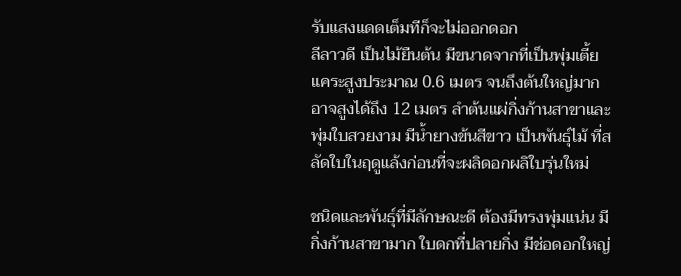รับแสงแดดเต็มทีก็จะไม่ออกดอก
ลีลาวดี เป็นไม้ยืนต้น มีขนาดจากที่เป็นพุ่มเตี้ยแคระสูงประมาณ 0.6 เมตร จนถึงต้นใหญ่มาก อาจสูงได้ถึง 12 เมตร ลำต้นแผ่กิ่งก้านสาขาและพุ่มใบสวยงาม มีน้ำยางข้นสีขาว เป็นพันธุ์ไม้ ที่สลัดใบในฤดูแล้งก่อนที่จะผลิดอกผลิใบรุ่นใหม่

ชนิดและพันธุ์ที่มีลักษณะดี ต้องมีทรงพุ่มแน่น มีกิ่งก้านสาขามาก ใบดกที่ปลายกิ่ง มีช่อดอกใหญ่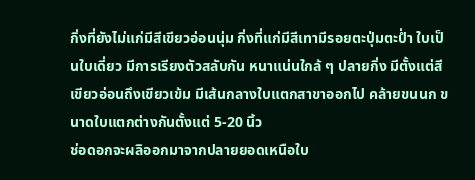กิ่งที่ยังไม่แก่มีสีเขียวอ่อนนุ่ม กิ่งที่แก่มีสีเทามีรอยตะปุ่มตะป่ำ ใบเป็นใบเดี่ยว มีการเรียงตัวสลับกัน หนาแน่นใกล้ ๆ ปลายกิ่ง มีตั้งแต่สีเขียวอ่อนถึงเขียวเข้ม มีเส้นกลางใบแตกสาขาออกไป คล้ายขนนก ขนาดใบแตกต่างกันตั้งแต่ 5-20 นิ้ว
ช่อดอกจะผลิออกมาจากปลายยอดเหนือใบ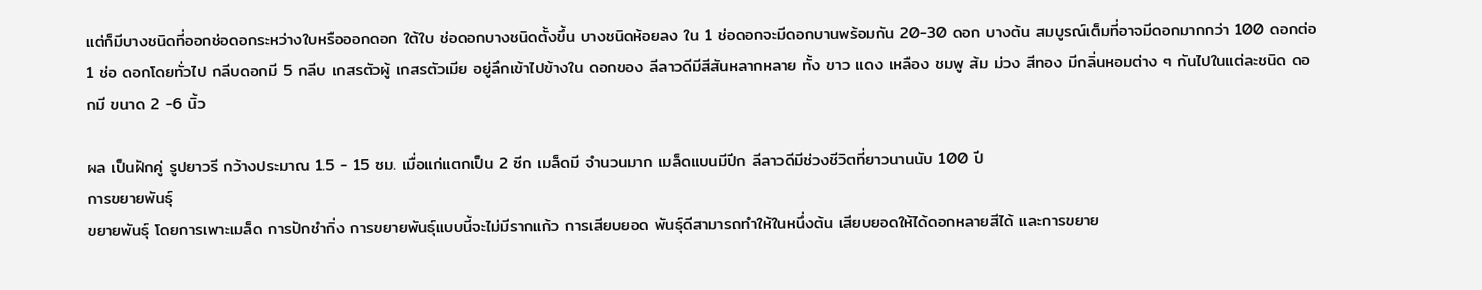แต่ก็มีบางชนิดที่ออกช่อดอกระหว่างใบหรือออกดอก ใต้ใบ ช่อดอกบางชนิดตั้งขึ้น บางชนิดห้อยลง ใน 1 ช่อดอกจะมีดอกบานพร้อมกัน 20-30 ดอก บางต้น สมบูรณ์เต็มที่อาจมีดอกมากกว่า 100 ดอกต่อ 1 ช่อ ดอกโดยทั่วไป กลีบดอกมี 5 กลีบ เกสรตัวผู้ เกสรตัวเมีย อยู่ลึกเข้าไปข้างใน ดอกของ ลีลาวดีมีสีสันหลากหลาย ทั้ง ขาว แดง เหลือง ชมพู ส้ม ม่วง สีทอง มีกลิ่นหอมต่าง ๆ กันไปในแต่ละชนิด ดอกมี ขนาด 2 -6 นิ้ว

ผล เป็นฝักคู่ รูปยาวรี กว้างประมาณ 1.5 - 15 ซม. เมื่อแก่แตกเป็น 2 ซีก เมล็ดมี จำนวนมาก เมล็ดแบนมีปีก ลีลาวดีมีช่วงชีวิตที่ยาวนานนับ 100 ปี
การขยายพันธุ์
ขยายพันธุ์ โดยการเพาะเมล็ด การปักชำกิ่ง การขยายพันธุ์แบบนี้จะไม่มีรากแก้ว การเสียบยอด พันธุ์ดีสามารถทำให้ในหนึ่งต้น เสียบยอดให้ได้ดอกหลายสีได้ และการขยาย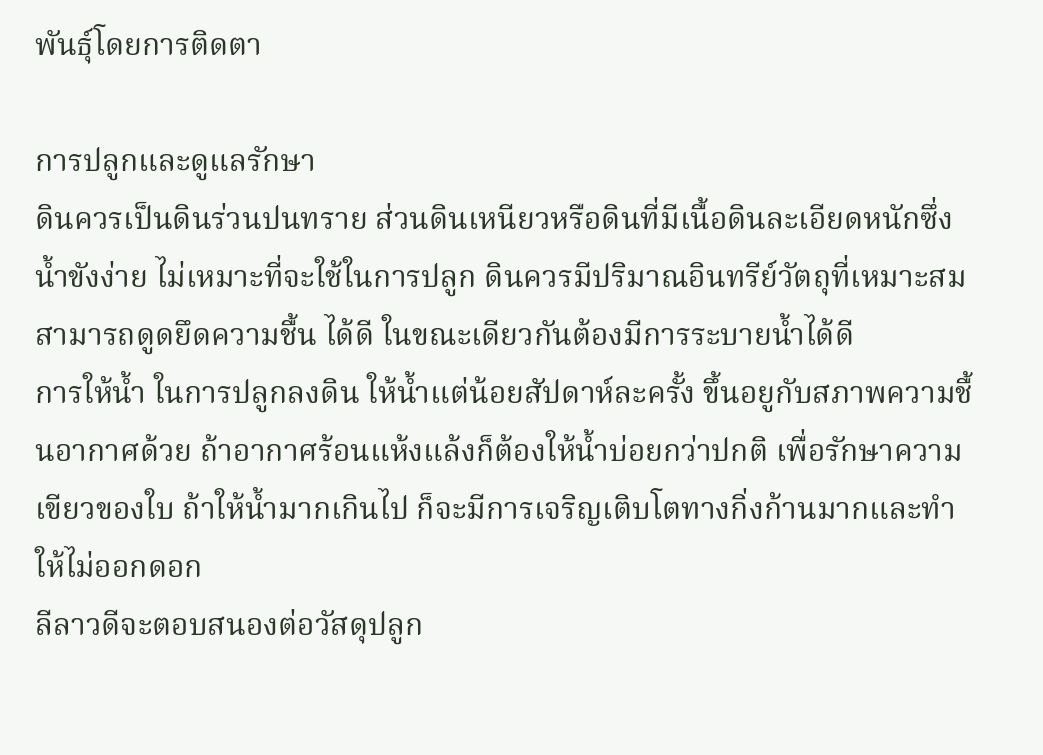พันธุ์โดยการติดตา

การปลูกและดูแลรักษา
ดินควรเป็นดินร่วนปนทราย ส่วนดินเหนียวหรือดินที่มีเนื้อดินละเอียดหนักซึ่งน้ำขังง่าย ไม่เหมาะที่จะใช้ในการปลูก ดินควรมีปริมาณอินทรีย์วัตถุที่เหมาะสม สามารถดูดยึดความชื้น ได้ดี ในขณะเดียวกันต้องมีการระบายน้ำได้ดี
การให้น้ำ ในการปลูกลงดิน ให้น้ำแต่น้อยสัปดาห์ละครั้ง ขึ้นอยูกับสภาพความชื้นอากาศด้วย ถ้าอากาศร้อนแห้งแล้งก็ต้องให้น้ำบ่อยกว่าปกติ เพื่อรักษาความเขียวของใบ ถ้าให้น้ำมากเกินไป ก็จะมีการเจริญเติบโตทางกิ่งก้านมากและทำให้ไม่ออกดอก
ลีลาวดีจะตอบสนองต่อวัสดุปลูก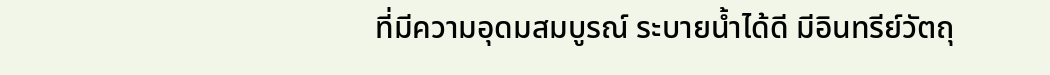ที่มีความอุดมสมบูรณ์ ระบายน้ำได้ดี มีอินทรีย์วัตถุ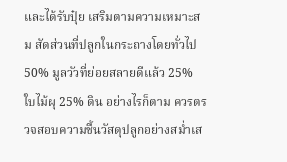และได้รับปุ๋ย เสริมตามความเหมาะสม สัดส่วนที่ปลูกในกระถางโดยทั่วไป 50% มูลวัวที่ย่อยสลายดีแล้ว 25% ใบไม้ผุ 25% ดิน อย่างไรก็ตาม ควรตรวจสอบความชื้นวัสดุปลูกอย่างสม่ำเส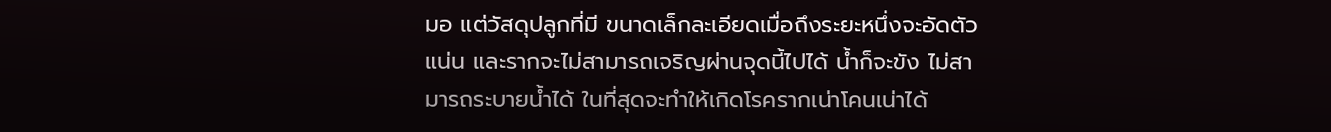มอ แต่วัสดุปลูกที่มี ขนาดเล็กละเอียดเมื่อถึงระยะหนึ่งจะอัดตัวแน่น และรากจะไม่สามารถเจริญผ่านจุดนี้ไปได้ น้ำก็จะขัง ไม่สามารถระบายน้ำได้ ในที่สุดจะทำให้เกิดโรครากเน่าโคนเน่าได้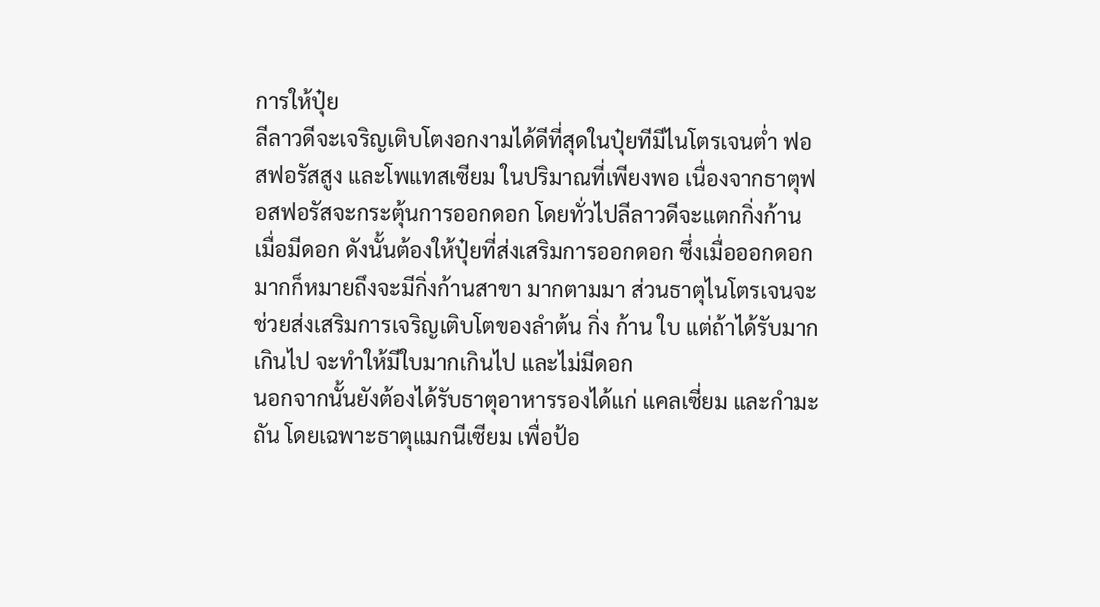การให้ปุ๋ย
ลีลาวดีจะเจริญเติบโตงอกงามได้ดีที่สุดในปุ๋ยทีมีไนโตรเจนต่ำ ฟอสฟอรัสสูง และโพแทสเซียม ในปริมาณที่เพียงพอ เนื่องจากธาตุฟอสฟอรัสจะกระตุ้นการออกดอก โดยทั่วไปลีลาวดีจะแตกกิ่งก้าน เมื่อมีดอก ดังนั้นต้องให้ปุ๋ยที่ส่งเสริมการออกดอก ซึ่งเมื่อออกดอกมากก็หมายถึงจะมีกิ่งก้านสาขา มากตามมา ส่วนธาตุไนโตรเจนจะช่วยส่งเสริมการเจริญเติบโตของลำต้น กิ่ง ก้าน ใบ แต่ถ้าได้รับมากเกินไป จะทำให้มีใบมากเกินไป และไม่มีดอก
นอกจากนั้นยังต้องได้รับธาตุอาหารรองได้แก่ แคลเซี่ยม และกำมะถัน โดยเฉพาะธาตุแมกนีเซียม เพื่อป้อ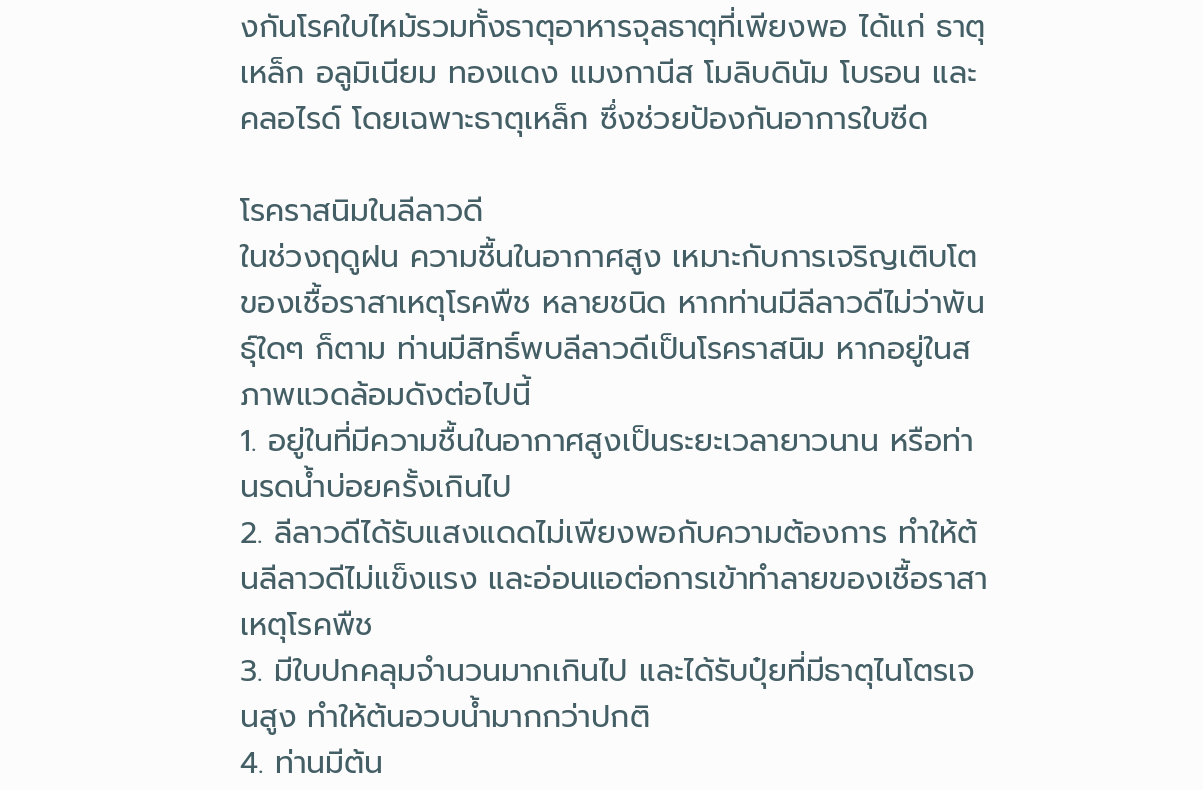งกันโรคใบไหม้รวมทั้งธาตุอาหารจุลธาตุที่เพียงพอ ได้แก่ ธาตุเหล็ก อลูมิเนียม ทองแดง แมงกานีส โมลิบดินัม โบรอน และคลอไรด์ โดยเฉพาะธาตุเหล็ก ซึ่งช่วยป้องกันอาการใบซีด

โรคราสนิมในลีลาวดี
ในช่วงฤดูฝน ความชื้นในอากาศสูง เหมาะกับการเจริญเติบโตของเชื้อราสาเหตุโรคพืช หลายชนิด หากท่านมีลีลาวดีไม่ว่าพันธุ์ใดๆ ก็ตาม ท่านมีสิทธิ์พบลีลาวดีเป็นโรคราสนิม หากอยู่ในสภาพแวดล้อมดังต่อไปนี้
1. อยู่ในที่มีความชื้นในอากาศสูงเป็นระยะเวลายาวนาน หรือท่านรดน้ำบ่อยครั้งเกินไป
2. ลีลาวดีได้รับแสงแดดไม่เพียงพอกับความต้องการ ทำให้ต้นลีลาวดีไม่แข็งแรง และอ่อนแอต่อการเข้าทำลายของเชื้อราสาเหตุโรคพืช
3. มีใบปกคลุมจำนวนมากเกินไป และได้รับปุ๋ยที่มีธาตุไนโตรเจนสูง ทำให้ต้นอวบน้ำมากกว่าปกติ
4. ท่านมีต้น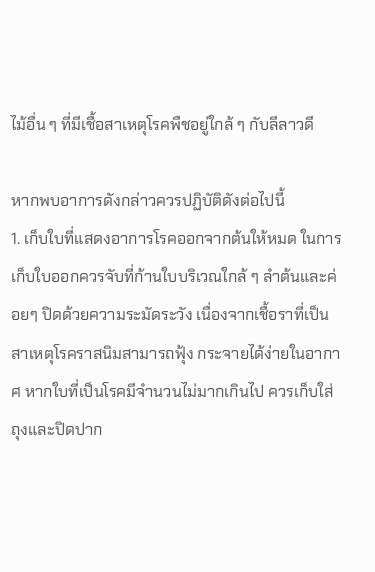ไม้อื่น ๆ ที่มีเชื้อสาเหตุโรคพืชอยู่ใกล้ ๆ กับลีลาวดี

หากพบอาการดังกล่าวควรปฏิบัติดังต่อไปนี้
1. เก็บใบที่แสดงอาการโรคออกจากต้นให้หมด ในการเก็บใบออกควรจับที่ก้านใบบริเวณใกล้ ๆ ลำต้นและค่อยๆ ปิดด้วยความระมัดระวัง เนื่องจากเชื้อราที่เป็นสาเหตุโรคราสนิมสามารถฟุ้ง กระจายได้ง่ายในอากาศ หากใบที่เป็นโรคมีจำนวนไม่มากเกินไป ควรเก็บใส่ถุงและปิดปาก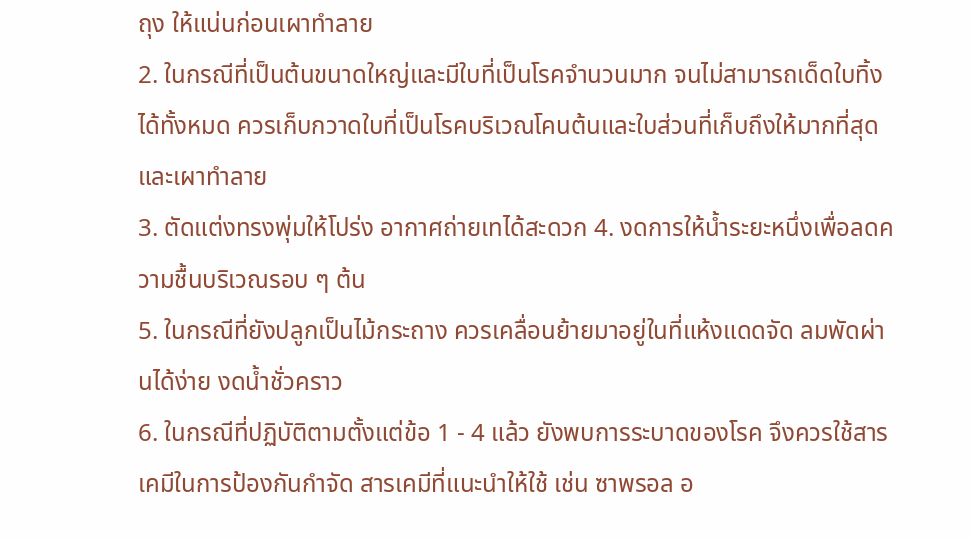ถุง ให้แน่นก่อนเผาทำลาย
2. ในกรณีที่เป็นต้นขนาดใหญ่และมีใบที่เป็นโรคจำนวนมาก จนไม่สามารถเด็ดใบทิ้งได้ทั้งหมด ควรเก็บกวาดใบที่เป็นโรคบริเวณโคนต้นและใบส่วนที่เก็บถึงให้มากที่สุด และเผาทำลาย
3. ตัดแต่งทรงพุ่มให้โปร่ง อากาศถ่ายเทได้สะดวก 4. งดการให้น้ำระยะหนึ่งเพื่อลดความชื้นบริเวณรอบ ๆ ต้น
5. ในกรณีที่ยังปลูกเป็นไม้กระถาง ควรเคลื่อนย้ายมาอยู่ในที่แห้งแดดจัด ลมพัดผ่านได้ง่าย งดน้ำชั่วคราว
6. ในกรณีที่ปฏิบัติตามตั้งแต่ข้อ 1 - 4 แล้ว ยังพบการระบาดของโรค จึงควรใช้สารเคมีในการป้องกันกำจัด สารเคมีที่แนะนำให้ใช้ เช่น ซาพรอล อ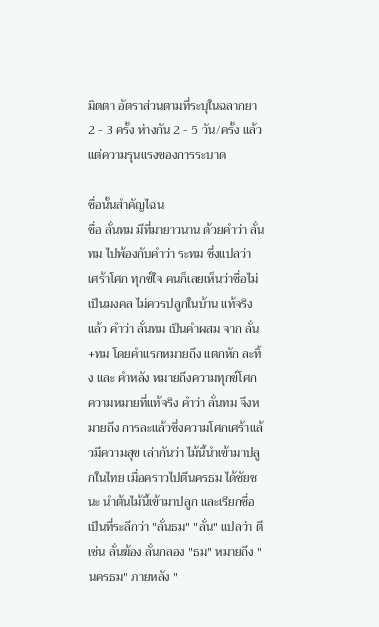มิตตา อัตราส่วนตามที่ระบุในฉลากยา 2 - 3 ครั้ง ห่างกัน 2 - 5 วัน/ครั้ง แล้วแต่ความรุนแรงของการระบาด

ชื่อนั้นสำคัญไฉน
ชื่อ ลั่นทม มีที่มายาวนาน ด้วยคำว่า ลั่นทม ไปพ้องกับคำว่า ระทม ซึ่งแปลว่า เศร้าโศก ทุกข์ใจ คนก็เลยเห็นว่าชื่อไม่เป็นมงคล ไม่ควรปลูกในบ้าน แท้จริงแล้ว คำว่า ลั่นทม เป็นคำผสม จาก ลั่น+ทม โดยคำแรกหมายถึง แตกหัก ละทิ้ง และ คำหลัง หมายถึงความทุกข์โศก ความหมายที่แท้จริง คำว่า ลั่นทม จึงหมายถึง การละแล้วซึ่งความโศกเศร้าแล้วมีความสุข เล่ากันว่า ไม้นี้นำเข้ามาปลูกในไทย เมื่อคราวไปตีนครธม ได้ชัยชนะ นำต้นไม้นี้เข้ามาปลูก และเรียกชื่อเป็นที่ระลึกว่า "ลั่นธม" "ลั่น" แปลว่า ตี เช่น ลั่นฆ้อง ลั่นกลอง "ธม" หมายถึง "นครธม" ภายหลัง "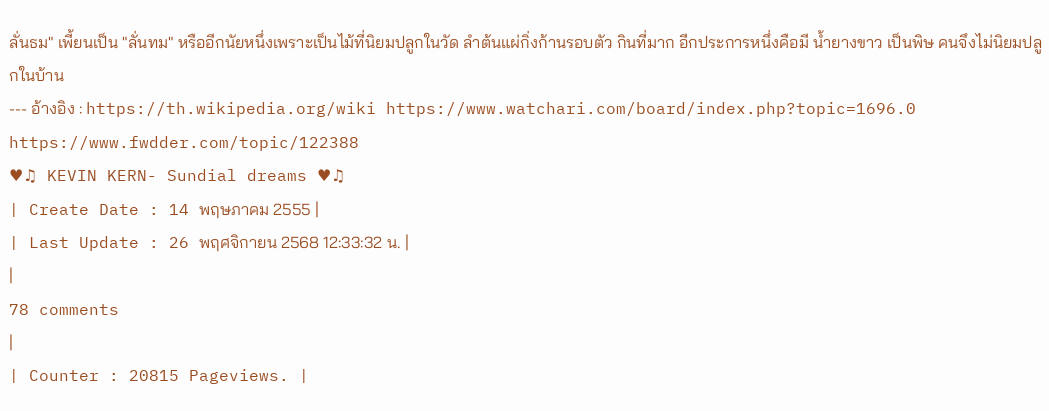ลั่นธม" เพี้ยนเป็น "ลั่นทม" หรืออีกนัยหนึ่งเพราะเป็นไม้ที่นิยมปลูกในวัด ลำต้นแผ่กิ่งก้านรอบตัว กินที่มาก อีกประการหนึ่งคือมี น้ำยางขาว เป็นพิษ คนจึงไม่นิยมปลูกในบ้าน
--- อ้างอิง : https://th.wikipedia.org/wiki https://www.watchari.com/board/index.php?topic=1696.0 https://www.fwdder.com/topic/122388
♥♫ KEVIN KERN- Sundial dreams ♥♫
| Create Date : 14 พฤษภาคม 2555 |
| Last Update : 26 พฤศจิกายน 2568 12:33:32 น. |
|
78 comments
|
| Counter : 20815 Pageviews. |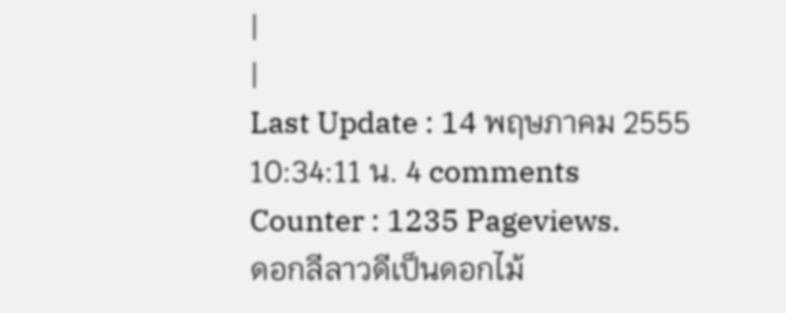|
|
Last Update : 14 พฤษภาคม 2555 10:34:11 น. 4 comments
Counter : 1235 Pageviews.
ดอกลีลาวดีเป็นดอกไม้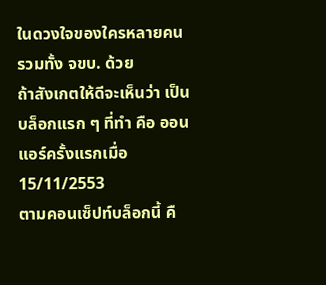ในดวงใจของใครหลายคน รวมทั้ง จขบ. ด้วย
ถ้าสังเกตให้ดีจะเห็นว่า เป็นบล็อกแรก ๆ ที่ทำ คือ ออนแอร์ครั้งแรกเมื่อ 15/11/2553
ตามคอนเซ็ปท์บล็อกนี้ คื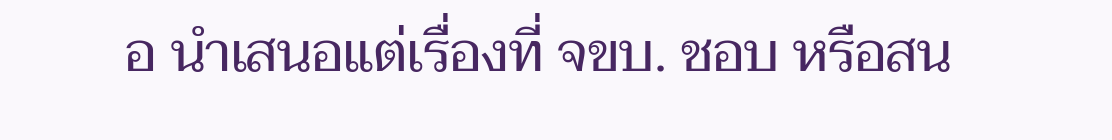อ นำเสนอแต่เรื่องที่ จขบ. ชอบ หรือสน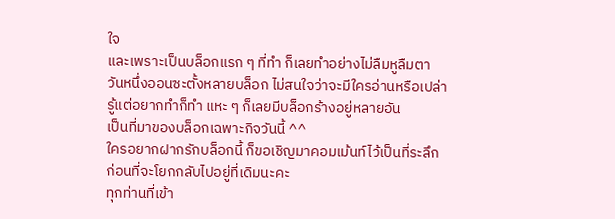ใจ
และเพราะเป็นบล็อกแรก ๆ ที่ทำ ก็เลยทำอย่างไม่ลืมหูลืมตา
วันหนึ่งออนซะตั้งหลายบล็อก ไม่สนใจว่าจะมีใครอ่านหรือเปล่า
รู้แต่อยากทำก็ทำ แหะ ๆ ก็เลยมีบล็อกร้างอยู่หลายอัน
เป็นที่มาของบล็อกเฉพาะกิจวันนี้ ^^
ใครอยากฝากรักบล็อกนี้ ก็ขอเชิญมาคอมเม้นท์ไว้เป็นที่ระลึก
ก่อนที่จะโยกกลับไปอยู่ที่เดิมนะคะ
ทุกท่านที่เข้า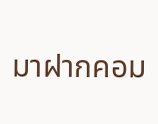มาฝากคอม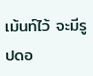เม้นท์ไว้ จะมีรูปดอ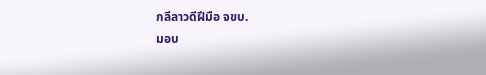กลีลาวดีฝีมือ จขบ.
มอบ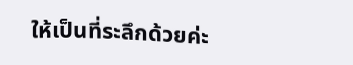ให้เป็นที่ระลึกด้วยค่ะ